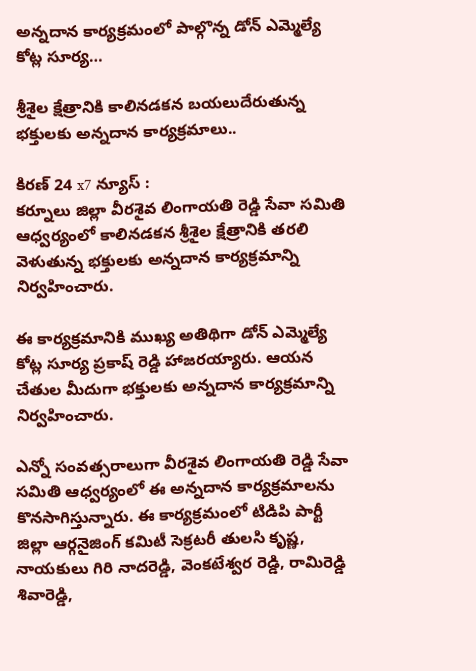అన్నదాన కార్యక్రమంలో పాల్గొన్న డోన్ ఎమ్మెల్యే కోట్ల సూర్య…

శ్రీశైల క్షేత్రానికి కాలినడకన బయలుదేరుతున్న భక్తులకు అన్నదాన కార్యక్రమాలు..

కిరణ్ 24 x7 న్యూస్ :
కర్నూలు జిల్లా వీరశైవ లింగాయతి రెడ్డి సేవా సమితి ఆధ్వర్యంలో కాలినడకన శ్రీశైల క్షేత్రానికి తరలి వెళుతున్న భక్తులకు అన్నదాన కార్యక్రమాన్ని నిర్వహించారు.

ఈ కార్యక్రమానికి ముఖ్య అతిథిగా డోన్ ఎమ్మెల్యే కోట్ల సూర్య ప్రకాష్ రెడ్డి హాజరయ్యారు. ఆయన చేతుల మీదుగా భక్తులకు అన్నదాన కార్యక్రమాన్ని నిర్వహించారు.

ఎన్నో సంవత్సరాలుగా వీరశైవ లింగాయతి రెడ్డి సేవా సమితి ఆధ్వర్యంలో ఈ అన్నదాన కార్యక్రమాలను కొనసాగిస్తున్నారు. ఈ కార్యక్రమంలో టిడిపి పార్టీ జిల్లా ఆర్గనైజింగ్ కమిటీ సెక్రటరీ తులసి కృష్ణ, నాయకులు గిరి నాదరెడ్డి, వెంకటేశ్వర రెడ్డి, రామిరెడ్డి శివారెడ్డి,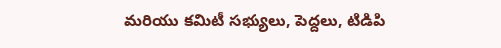మరియు కమిటీ సభ్యులు, పెద్దలు, టిడిపి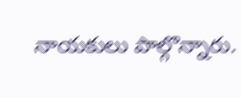నాయకులు పాల్గొన్నారు.